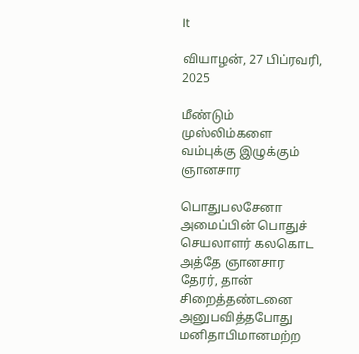It

வியாழன், 27 பிப்ரவரி, 2025

மீண்டும் முஸ்லிம்களை வம்புக்கு இழுக்கும் ஞானசார

பொதுபலசேனா அமைப்பின் பொதுச் செயலாளர் கலகொட அத்தே ஞானசார தேரர், தான் சிறைத்தண்டனை அனுபவித்தபோது மனிதாபிமானமற்ற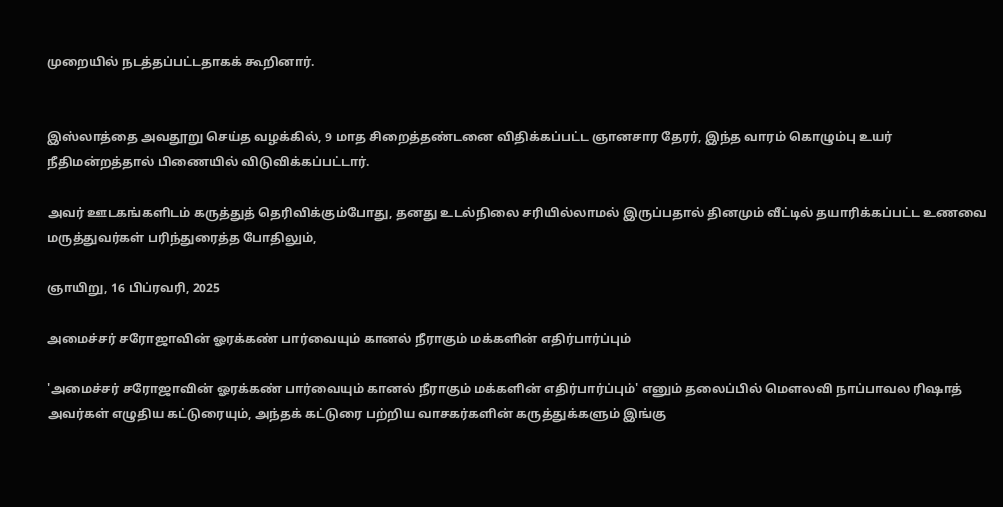முறையில் நடத்தப்பட்டதாகக் கூறினார்.


இஸ்லாத்தை அவதூறு செய்த வழக்கில், 9 மாத சிறைத்தண்டனை விதிக்கப்பட்ட ஞானசார தேரர், இந்த வாரம் கொழும்பு உயர் நீதிமன்றத்தால் பிணையில் விடுவிக்கப்பட்டார்.

அவர் ஊடகங்களிடம் கருத்துத் தெரிவிக்கும்போது, தனது உடல்நிலை சரியில்லாமல் இருப்பதால் தினமும் வீட்டில் தயாரிக்கப்பட்ட உணவை மருத்துவர்கள் பரிந்துரைத்த போதிலும்,

ஞாயிறு, 16 பிப்ரவரி, 2025

அமைச்சர் சரோஜாவின் ஓரக்கண் பார்வையும் கானல் நீராகும் மக்களின் எதிர்பார்ப்பும்

'அமைச்சர் சரோஜாவின் ஓரக்கண் பார்வையும் கானல் நீராகும் மக்களின் எதிர்பார்ப்பும்' எனும் தலைப்பில் மௌலவி நாப்பாவல ரிஷாத் அவர்கள் எழுதிய கட்டுரையும், அந்தக் கட்டுரை பற்றிய வாசகர்களின் கருத்துக்களும் இங்கு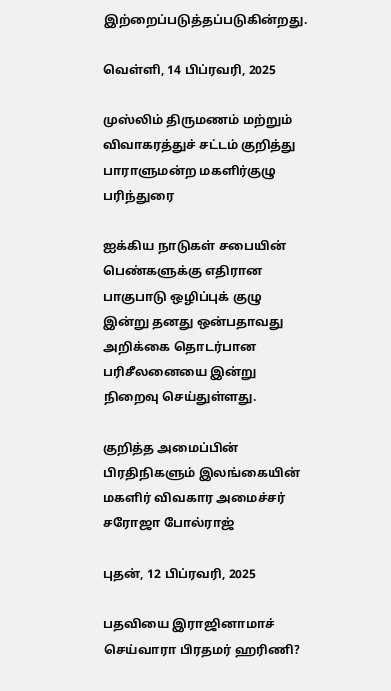இற்றைப்படுத்தப்படுகின்றது.

வெள்ளி, 14 பிப்ரவரி, 2025

முஸ்லிம் திருமணம் மற்றும் விவாகரத்துச் சட்டம் குறித்து பாராளுமன்ற மகளிர்குழு பரிந்துரை

ஐக்கிய நாடுகள் சபையின் பெண்களுக்கு எதிரான பாகுபாடு ஒழிப்புக் குழு இன்று தனது ஒன்பதாவது அறிக்கை தொடர்பான பரிசீலனையை இன்று நிறைவு செய்துள்ளது.

குறித்த அமைப்பின் பிரதிநிகளும் இலங்கையின் மகளிர் விவகார அமைச்சர் சரோஜா போல்ராஜ்

புதன், 12 பிப்ரவரி, 2025

பதவியை இராஜினாமாச் செய்வாரா பிரதமர் ஹரிணி?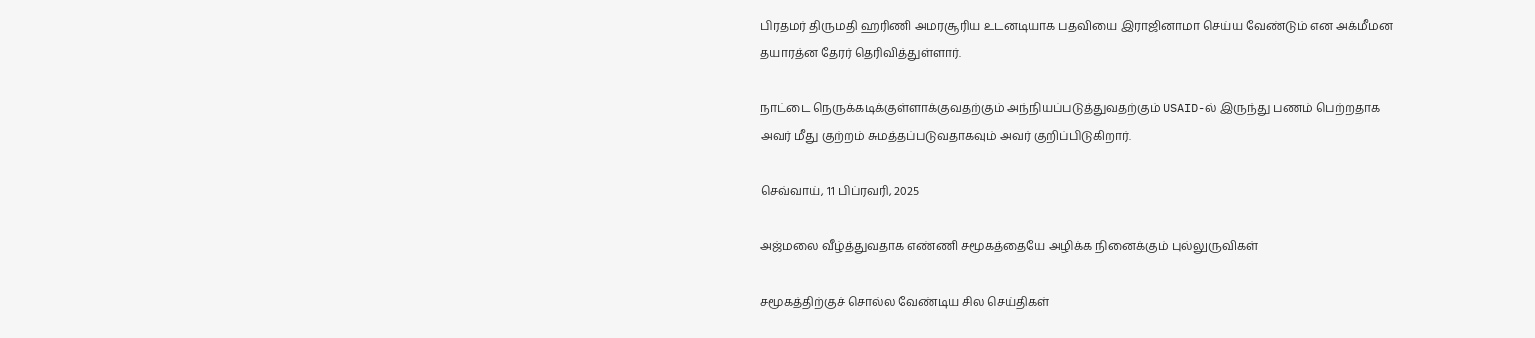பிரதமர் திருமதி ஹரிணி அமரசூரிய உடனடியாக பதவியை இராஜினாமா செய்ய வேண்டும் என அக்மீமன தயாரத்ன தேரர் தெரிவித்துள்ளார்.

நாட்டை நெருக்கடிக்குள்ளாக்குவதற்கும் அந்நியப்படுத்துவதற்கும் USAID-ல் இருந்து பணம் பெற்றதாக அவர் மீது குற்றம் சுமத்தப்படுவதாகவும் அவர் குறிப்பிடுகிறார்.

செவ்வாய், 11 பிப்ரவரி, 2025

அஜ்மலை வீழ்த்துவதாக எண்ணி சமூகத்தையே அழிக்க நினைக்கும் புல்லுருவிகள்

சமூகத்திற்குச் சொல்ல வேண்டிய சில செய்திகள்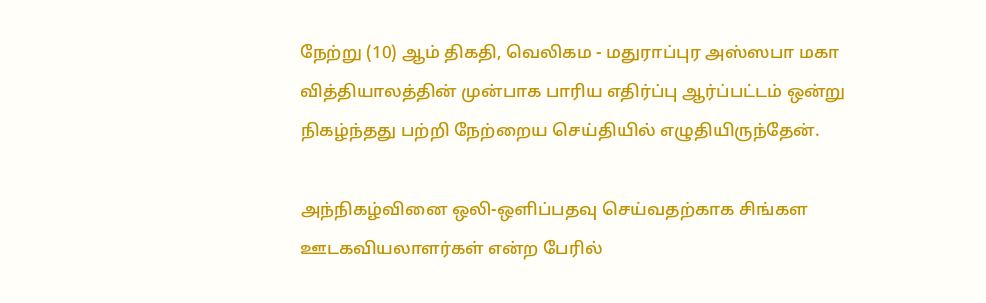நேற்று (10) ஆம் திகதி, வெலிகம - மதுராப்புர அஸ்ஸபா மகா வித்தியாலத்தின் முன்பாக பாரிய எதிர்ப்பு ஆர்ப்பட்டம் ஒன்று நிகழ்ந்தது பற்றி நேற்றைய செய்தியில் எழுதியிருந்தேன்.

அந்நிகழ்வினை ஒலி-ஔிப்பதவு செய்வதற்காக சிங்கள ஊடகவியலாளர்கள் என்ற பேரில்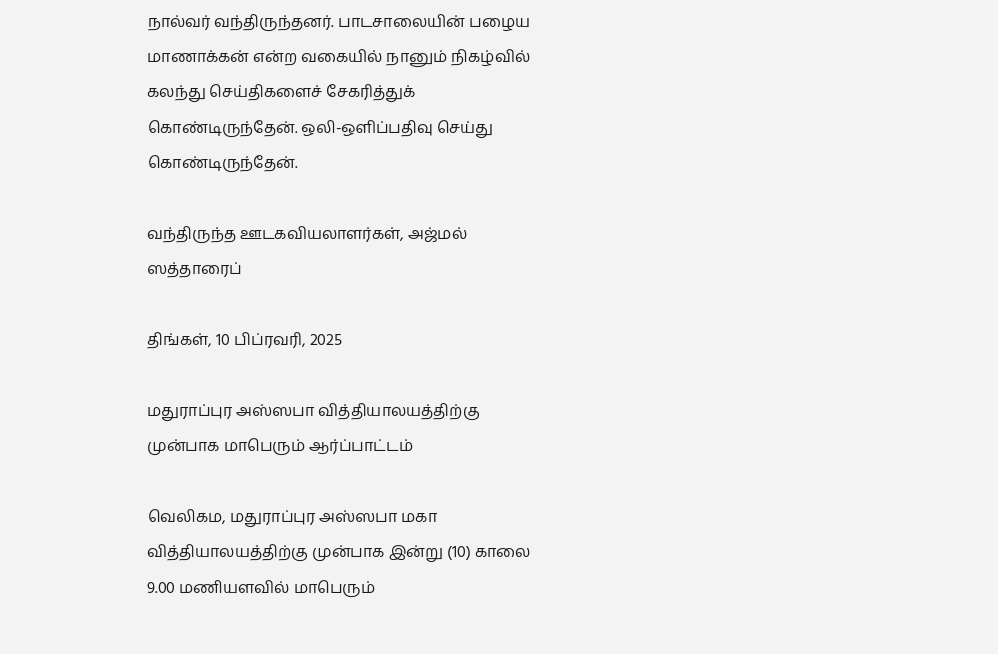நால்வர் வந்திருந்தனர். பாடசாலையின் பழைய மாணாக்கன் என்ற வகையில் நானும் நிகழ்வில் கலந்து செய்திகளைச் சேகரித்துக் கொண்டிருந்தேன். ஒலி-ஔிப்பதிவு செய்து கொண்டிருந்தேன்.

வந்திருந்த ஊடகவியலாளர்கள், அஜ்மல் ஸத்தாரைப்

திங்கள், 10 பிப்ரவரி, 2025

மதுராப்புர அஸ்ஸபா வித்தியாலயத்திற்கு முன்பாக மாபெரும் ஆர்ப்பாட்டம்

வெலிகம, மதுராப்புர அஸ்ஸபா மகா வித்தியாலயத்திற்கு முன்பாக இன்று (10) காலை 9.00 மணியளவில் மாபெரும்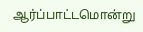ஆர்ப்பாட்டமொன்று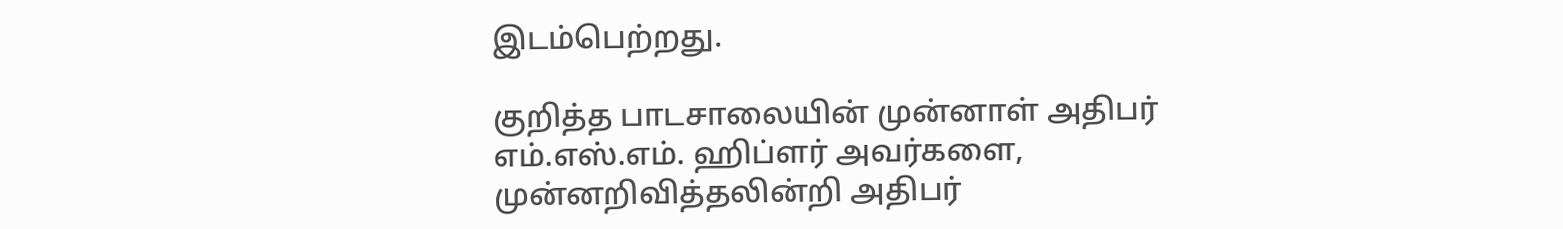இடம்பெற்றது.

குறித்த பாடசாலையின் முன்னாள் அதிபர் எம்.எஸ்.எம். ஹிப்ளர் அவர்களை, முன்னறிவித்தலின்றி அதிபர்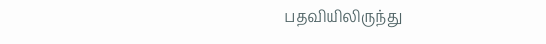பதவியிலிருந்து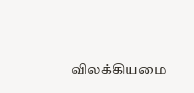விலக்கியமை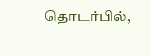தொடர்பில்,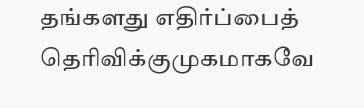தங்களது எதிர்ப்பைத் தெரிவிக்குமுகமாகவே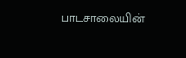பாடசாலையின்